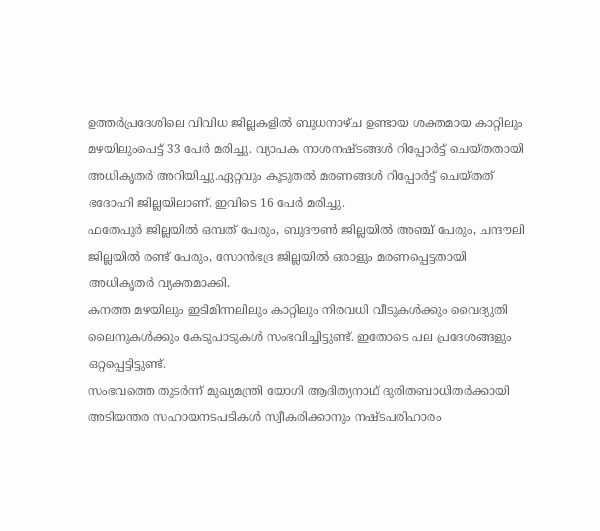ഉത്തർപ്രദേശിലെ വിവിധ ജില്ലകളിൽ ബുധനാഴ്ച ഉണ്ടായ ശക്തമായ കാറ്റിലും മഴയിലുംപെട്ട് 33 പേർ മരിച്ചു. വ്യാപക നാശനഷ്ടങ്ങൾ റിപ്പോർട്ട് ചെയ്തതായി അധികൃതർ അറിയിച്ചു.ഏറ്റവും കൂടുതൽ മരണങ്ങൾ റിപ്പോർട്ട് ചെയ്തത് ഭദോഹി ജില്ലയിലാണ്. ഇവിടെ 16 പേർ മരിച്ചു.
ഫതേപുർ ജില്ലയിൽ ഒമ്പത് പേരും, ബുദൗൺ ജില്ലയിൽ അഞ്ച് പേരും, ചന്ദൗലി ജില്ലയിൽ രണ്ട് പേരും, സോൻഭദ്ര ജില്ലയിൽ ഒരാളും മരണപ്പെട്ടതായി അധികൃതർ വ്യക്തമാക്കി.
കനത്ത മഴയിലും ഇടിമിന്നലിലും കാറ്റിലും നിരവധി വീടുകൾക്കും വൈദ്യുതി ലൈനുകൾക്കും കേടുപാടുകൾ സംഭവിച്ചിട്ടുണ്ട്. ഇതോടെ പല പ്രദേശങ്ങളും ഒറ്റപ്പെട്ടിട്ടുണ്ട്.
സംഭവത്തെ തുടർന്ന് മുഖ്യമന്ത്രി യോഗി ആദിത്യനാഥ് ദുരിതബാധിതർക്കായി അടിയന്തര സഹായനടപടികൾ സ്വീകരിക്കാനും നഷ്ടപരിഹാരം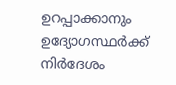ഉറപ്പാക്കാനും ഉദ്യോഗസ്ഥർക്ക് നിർദേശം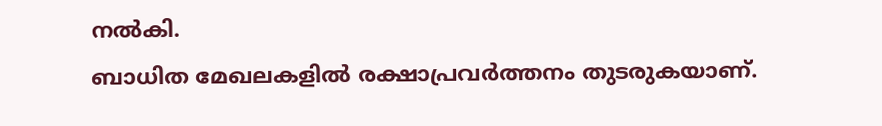നൽകി.
ബാധിത മേഖലകളിൽ രക്ഷാപ്രവർത്തനം തുടരുകയാണ്.